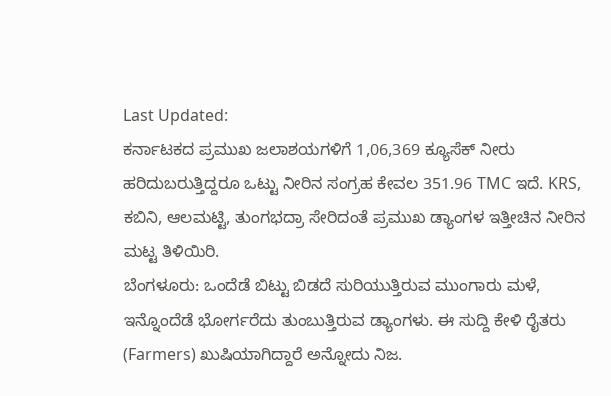Last Updated:
ಕರ್ನಾಟಕದ ಪ್ರಮುಖ ಜಲಾಶಯಗಳಿಗೆ 1,06,369 ಕ್ಯೂಸೆಕ್ ನೀರು ಹರಿದುಬರುತ್ತಿದ್ದರೂ ಒಟ್ಟು ನೀರಿನ ಸಂಗ್ರಹ ಕೇವಲ 351.96 TMC ಇದೆ. KRS, ಕಬಿನಿ, ಆಲಮಟ್ಟಿ, ತುಂಗಭದ್ರಾ ಸೇರಿದಂತೆ ಪ್ರಮುಖ ಡ್ಯಾಂಗಳ ಇತ್ತೀಚಿನ ನೀರಿನ ಮಟ್ಟ ತಿಳಿಯಿರಿ.
ಬೆಂಗಳೂರು: ಒಂದೆಡೆ ಬಿಟ್ಟು ಬಿಡದೆ ಸುರಿಯುತ್ತಿರುವ ಮುಂಗಾರು ಮಳೆ, ಇನ್ನೊಂದೆಡೆ ಭೋರ್ಗರೆದು ತುಂಬುತ್ತಿರುವ ಡ್ಯಾಂಗಳು. ಈ ಸುದ್ದಿ ಕೇಳಿ ರೈತರು (Farmers) ಖುಷಿಯಾಗಿದ್ದಾರೆ ಅನ್ನೋದು ನಿಜ.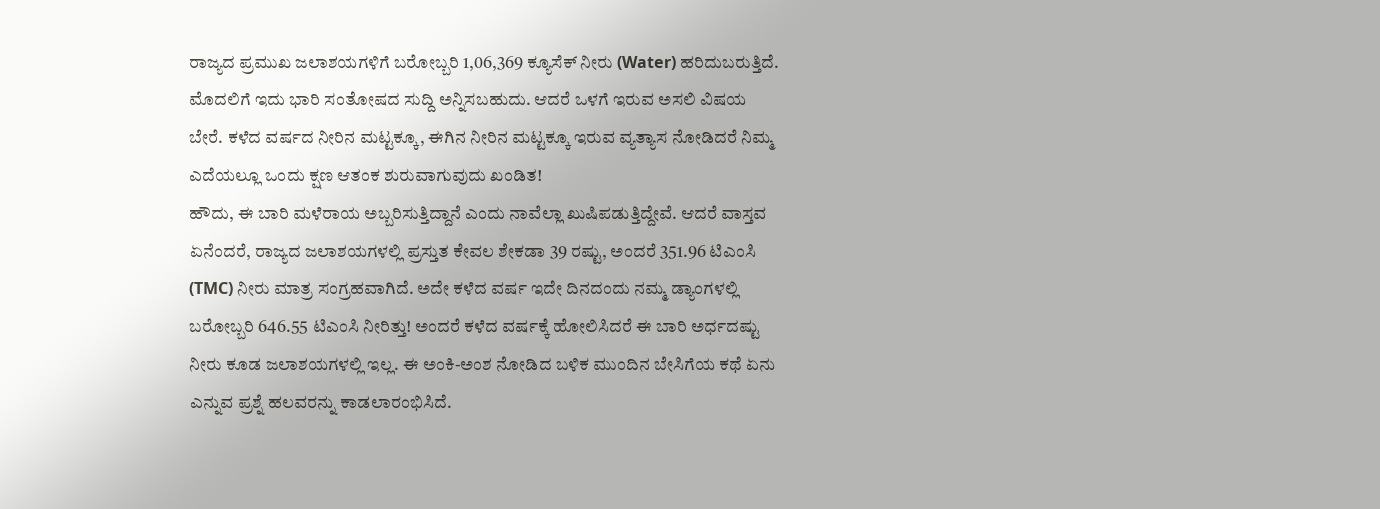ರಾಜ್ಯದ ಪ್ರಮುಖ ಜಲಾಶಯಗಳಿಗೆ ಬರೋಬ್ಬರಿ 1,06,369 ಕ್ಯೂಸೆಕ್ ನೀರು (Water) ಹರಿದುಬರುತ್ತಿದೆ. ಮೊದಲಿಗೆ ಇದು ಭಾರಿ ಸಂತೋಷದ ಸುದ್ದಿ ಅನ್ನಿಸಬಹುದು. ಆದರೆ ಒಳಗೆ ಇರುವ ಅಸಲಿ ವಿಷಯ ಬೇರೆ. ಕಳೆದ ವರ್ಷದ ನೀರಿನ ಮಟ್ಟಕ್ಕೂ, ಈಗಿನ ನೀರಿನ ಮಟ್ಟಕ್ಕೂ ಇರುವ ವ್ಯತ್ಯಾಸ ನೋಡಿದರೆ ನಿಮ್ಮ ಎದೆಯಲ್ಲೂ ಒಂದು ಕ್ಷಣ ಆತಂಕ ಶುರುವಾಗುವುದು ಖಂಡಿತ!
ಹೌದು, ಈ ಬಾರಿ ಮಳೆರಾಯ ಅಬ್ಬರಿಸುತ್ತಿದ್ದಾನೆ ಎಂದು ನಾವೆಲ್ಲಾ ಖುಷಿಪಡುತ್ತಿದ್ದೇವೆ. ಆದರೆ ವಾಸ್ತವ ಏನೆಂದರೆ, ರಾಜ್ಯದ ಜಲಾಶಯಗಳಲ್ಲಿ ಪ್ರಸ್ತುತ ಕೇವಲ ಶೇಕಡಾ 39 ರಷ್ಟು, ಅಂದರೆ 351.96 ಟಿಎಂಸಿ (TMC) ನೀರು ಮಾತ್ರ ಸಂಗ್ರಹವಾಗಿದೆ. ಅದೇ ಕಳೆದ ವರ್ಷ ಇದೇ ದಿನದಂದು ನಮ್ಮ ಡ್ಯಾಂಗಳಲ್ಲಿ ಬರೋಬ್ಬರಿ 646.55 ಟಿಎಂಸಿ ನೀರಿತ್ತು! ಅಂದರೆ ಕಳೆದ ವರ್ಷಕ್ಕೆ ಹೋಲಿಸಿದರೆ ಈ ಬಾರಿ ಅರ್ಧದಷ್ಟು ನೀರು ಕೂಡ ಜಲಾಶಯಗಳಲ್ಲಿ ಇಲ್ಲ. ಈ ಅಂಕಿ-ಅಂಶ ನೋಡಿದ ಬಳಿಕ ಮುಂದಿನ ಬೇಸಿಗೆಯ ಕಥೆ ಏನು ಎನ್ನುವ ಪ್ರಶ್ನೆ ಹಲವರನ್ನು ಕಾಡಲಾರಂಭಿಸಿದೆ.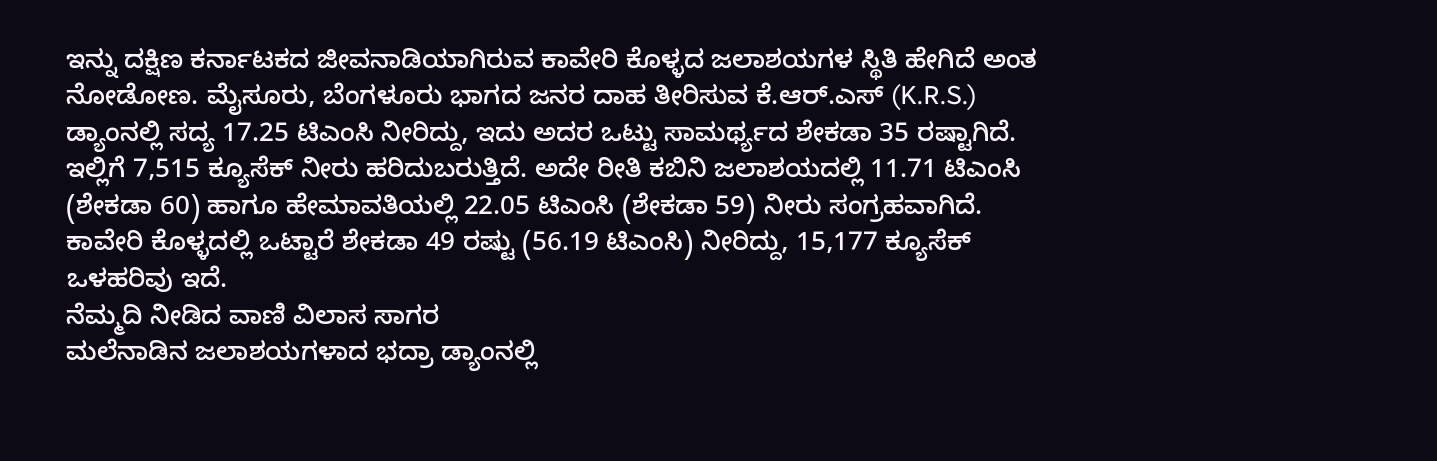ಇನ್ನು ದಕ್ಷಿಣ ಕರ್ನಾಟಕದ ಜೀವನಾಡಿಯಾಗಿರುವ ಕಾವೇರಿ ಕೊಳ್ಳದ ಜಲಾಶಯಗಳ ಸ್ಥಿತಿ ಹೇಗಿದೆ ಅಂತ ನೋಡೋಣ. ಮೈಸೂರು, ಬೆಂಗಳೂರು ಭಾಗದ ಜನರ ದಾಹ ತೀರಿಸುವ ಕೆ.ಆರ್.ಎಸ್ (K.R.S.) ಡ್ಯಾಂನಲ್ಲಿ ಸದ್ಯ 17.25 ಟಿಎಂಸಿ ನೀರಿದ್ದು, ಇದು ಅದರ ಒಟ್ಟು ಸಾಮರ್ಥ್ಯದ ಶೇಕಡಾ 35 ರಷ್ಟಾಗಿದೆ. ಇಲ್ಲಿಗೆ 7,515 ಕ್ಯೂಸೆಕ್ ನೀರು ಹರಿದುಬರುತ್ತಿದೆ. ಅದೇ ರೀತಿ ಕಬಿನಿ ಜಲಾಶಯದಲ್ಲಿ 11.71 ಟಿಎಂಸಿ (ಶೇಕಡಾ 60) ಹಾಗೂ ಹೇಮಾವತಿಯಲ್ಲಿ 22.05 ಟಿಎಂಸಿ (ಶೇಕಡಾ 59) ನೀರು ಸಂಗ್ರಹವಾಗಿದೆ. ಕಾವೇರಿ ಕೊಳ್ಳದಲ್ಲಿ ಒಟ್ಟಾರೆ ಶೇಕಡಾ 49 ರಷ್ಟು (56.19 ಟಿಎಂಸಿ) ನೀರಿದ್ದು, 15,177 ಕ್ಯೂಸೆಕ್ ಒಳಹರಿವು ಇದೆ.
ನೆಮ್ಮದಿ ನೀಡಿದ ವಾಣಿ ವಿಲಾಸ ಸಾಗರ
ಮಲೆನಾಡಿನ ಜಲಾಶಯಗಳಾದ ಭದ್ರಾ ಡ್ಯಾಂನಲ್ಲಿ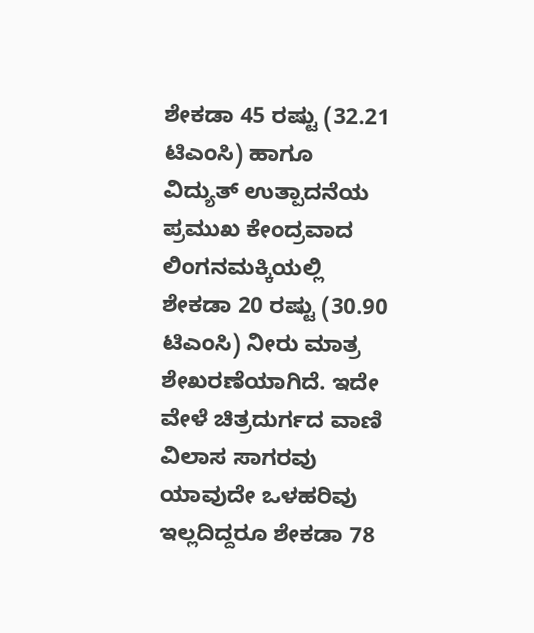ಶೇಕಡಾ 45 ರಷ್ಟು (32.21 ಟಿಎಂಸಿ) ಹಾಗೂ ವಿದ್ಯುತ್ ಉತ್ಪಾದನೆಯ ಪ್ರಮುಖ ಕೇಂದ್ರವಾದ ಲಿಂಗನಮಕ್ಕಿಯಲ್ಲಿ ಶೇಕಡಾ 20 ರಷ್ಟು (30.90 ಟಿಎಂಸಿ) ನೀರು ಮಾತ್ರ ಶೇಖರಣೆಯಾಗಿದೆ. ಇದೇ ವೇಳೆ ಚಿತ್ರದುರ್ಗದ ವಾಣಿ ವಿಲಾಸ ಸಾಗರವು ಯಾವುದೇ ಒಳಹರಿವು ಇಲ್ಲದಿದ್ದರೂ ಶೇಕಡಾ 78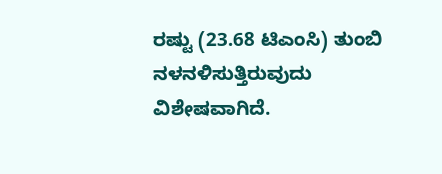ರಷ್ಟು (23.68 ಟಿಎಂಸಿ) ತುಂಬಿ ನಳನಳಿಸುತ್ತಿರುವುದು ವಿಶೇಷವಾಗಿದೆ.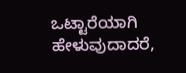ಒಟ್ಟಾರೆಯಾಗಿ ಹೇಳುವುದಾದರೆ,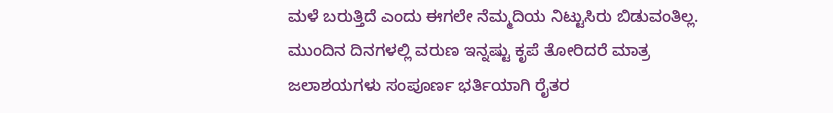ಮಳೆ ಬರುತ್ತಿದೆ ಎಂದು ಈಗಲೇ ನೆಮ್ಮದಿಯ ನಿಟ್ಟುಸಿರು ಬಿಡುವಂತಿಲ್ಲ. ಮುಂದಿನ ದಿನಗಳಲ್ಲಿ ವರುಣ ಇನ್ನಷ್ಟು ಕೃಪೆ ತೋರಿದರೆ ಮಾತ್ರ ಜಲಾಶಯಗಳು ಸಂಪೂರ್ಣ ಭರ್ತಿಯಾಗಿ ರೈತರ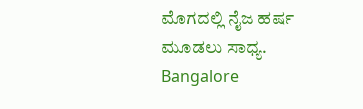ಮೊಗದಲ್ಲಿ ನೈಜ ಹರ್ಷ ಮೂಡಲು ಸಾಧ್ಯ.
Bangalore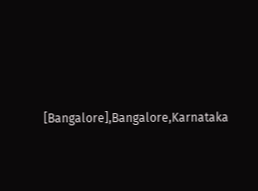[Bangalore],Bangalore,Karnataka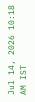Jul 14, 2026 10:18 AM IST